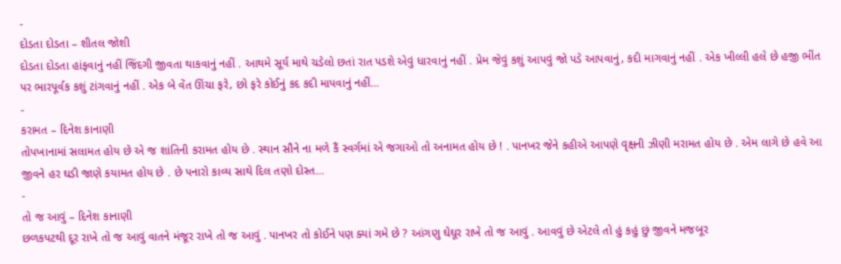-
દોડતા દોડતા – શીતલ જોશી
દોડતા દોડતા હાંફવાનું નહીં જિંદગી જીવતા થાકવાનું નહીં . આથમે સૂર્ય માથે ચડેલો છતાં રાત પડશે એવું ધારવાનું નહીં . પ્રેમ જેવું કશું આપવું જો પડે આપવાનું, કદી માગવાનું નહીં . એક ખીલ્લી હલે છે હજી ભીંત પર ભારપૂર્વક કશું ટાંગવાનું નહીં . એક બે વેંત ઊંચા ફરે, છો ફરે કોઈનું કદ કદી માપવાનું નહીં…
-
કરામત – દિનેશ કાનાણી
તોપખાનામાં સલામત હોય છે એ જ શાંતિની કરામત હોય છે . સ્થાન સૌને ના મળે કૈં સ્વર્ગમાં એ જગાઓ તો અનામત હોય છે ! . પાનખર જેને કહીએ આપણે વૃક્ષની ઝીણી મરામત હોય છે . એમ લાગે છે હવે આ જીવને હર ઘડી જાણે કયામત હોય છે . છે પનારો કાવ્ય સાથે દિલ તણો દોસ્ત…
-
તો જ આવું – દિનેશ કાનાણી
છળકપટથી દૂર રાખે તો જ આવું વાતને મંજૂર રાખે તો જ આવું . પાનખર તો કોઈને પણ ક્યાં ગમે છે ? આંગણુ ઘેઘૂર રાખે તો જ આવું . આવવું છે એટલે તો હું કહું છું જીવને મજબૂર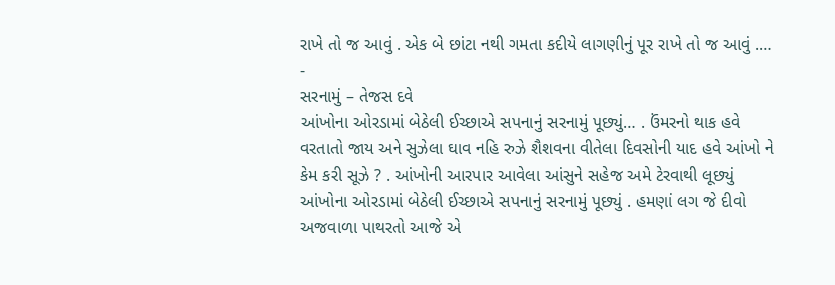રાખે તો જ આવું . એક બે છાંટા નથી ગમતા કદીયે લાગણીનું પૂર રાખે તો જ આવું .…
-
સરનામું – તેજસ દવે
આંખોના ઓરડામાં બેઠેલી ઈચ્છાએ સપનાનું સરનામું પૂછ્યું… . ઉંમરનો થાક હવે વરતાતો જાય અને સુઝેલા ઘાવ નહિ રુઝે શૈશવના વીતેલા દિવસોની યાદ હવે આંખો ને કેમ કરી સૂઝે ? . આંખોની આરપાર આવેલા આંસુને સહેજ અમે ટેરવાથી લૂછ્યું આંખોના ઓરડામાં બેઠેલી ઈચ્છાએ સપનાનું સરનામું પૂછ્યું . હમણાં લગ જે દીવો અજવાળા પાથરતો આજે એ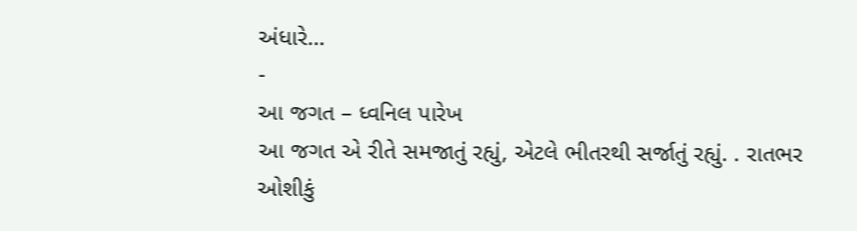અંધારે…
-
આ જગત – ધ્વનિલ પારેખ
આ જગત એ રીતે સમજાતું રહ્યું, એટલે ભીતરથી સર્જાતું રહ્યું. . રાતભર ઓશીકું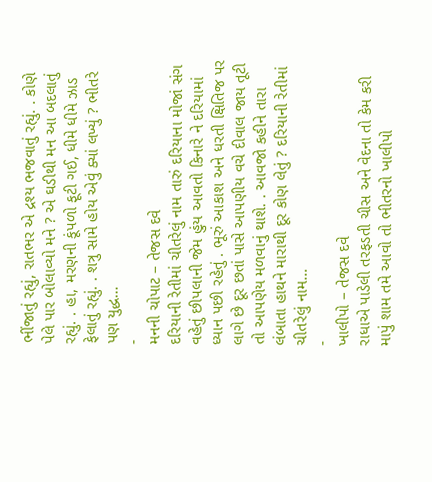ભીંજાતું રહ્યું, રાતભર એ દ્રશ્ય ભજવાતું રહ્યું. . કોણે પેલે પાર બોલાવ્યો મને ? એ ઘડીથી મન આ બદલાતું રહ્યું. . હા, મરણની કૂંપળો ફૂટી ગઈ, ધીમે ધીમે ઝાડ ફેલાતું રહ્યું. . શત્રુ સામે હોય એવું ક્યાં લખ્યું ? ભીતરે પણ યુદ્ધ…
-
મનની ચોપાટ – તેજસ દવે
દરિયાની રેતીમાં ચીતરેલું નામ તારું દરિયાના મોજાં સંગ વહેતું છીપલાની જેમ હુંય આવતો કિનારે ને દરિયામાં ધ્યાન પછી રહેતું . ભૂરું આકાશ અને ધરતી ક્ષિતિજ પર લાગે છે દૂર છતાં પાસે આપણીય વચે દીવાલ જાય તૂટી તો આપણેય મળવાનું થાશે. . આવજો કહીને તારા લંબાતા હાથને મારાથી દૂર કોણ લેતું ? દરિયાની રેતીમાં ચીતરેલું નામ…
-
ખાલીપો – તેજસ દવે
રાધાએ પાડેલી તરફડતી ચીસ અને વેદના તો કેમ કરી માપું શામ તમે આવો તો ભીતરનો ખાલીપો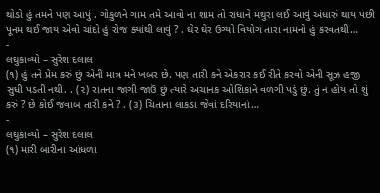થોડો હું તમને પણ આપું . ગોકુળને ગામ તમે આવો ના શામ તો રાધાને મથુરા લઈ આવું અંધારું થાય પછી પૂનમ થઈ જાય એવો ચાંદો હું રોજ ક્યાંથી લાવું ? . ઘેર ઘેર ઉગ્યો વિયોગ તારા નામનો હું કરવતથી…
-
લઘુકાવ્યો – સુરેશ દલાલ
(૧) હું તને પ્રેમ કરું છું એની માત્ર મને ખબર છે. પણ તારી કને એકરાર કઈ રીતે કરવો એની સૂઝ હજી સુધી પડતી નથી. . (૨) રાતના જાગી જાઉં છું ત્યારે અચાનક ઓશિકાને વળગી પડું છું. તું ન હોય તો શું કરું ? છે કોઈ જવાબ તારી કને ? . (૩) ચિતાના લાકડા જેવાં દરિયાનાં…
-
લઘુકાવ્યો – સુરેશ દલાલ
(૧) મારી બારીના આંધળા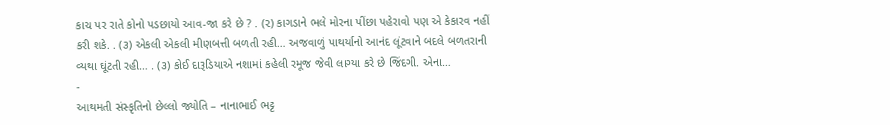કાચ પર રાતે કોનો પડછાયો આવ-જા કરે છે ? . (૨) કાગડાને ભલે મોરના પીંછા પહેરાવો પણ એ કેકારવ નહીં કરી શકે. . (૩) એકલી એકલી મીણબત્તી બળતી રહી… અજવાળું પાથર્યાનો આનંદ લૂંટવાને બદલે બળતરાની વ્યથા ઘૂંટતી રહી… . (૩) કોઈ દારૂડિયાએ નશામાં કહેલી રમૂજ જેવી લાગ્યા કરે છે જિંદગી. એના…
-
આથમતી સંસ્કૃતિનો છેલ્લો જ્યોતિ – નાનાભાઈ ભટ્ટ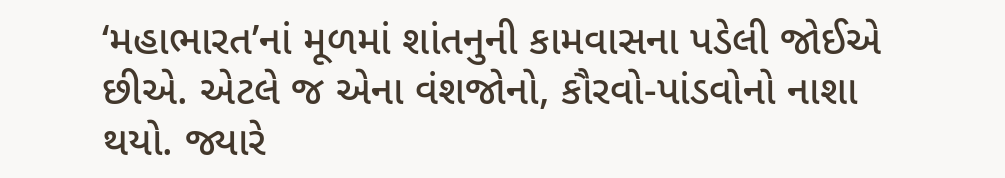‘મહાભારત’નાં મૂળમાં શાંતનુની કામવાસના પડેલી જોઈએ છીએ. એટલે જ એના વંશજોનો, કૌરવો-પાંડવોનો નાશા થયો. જ્યારે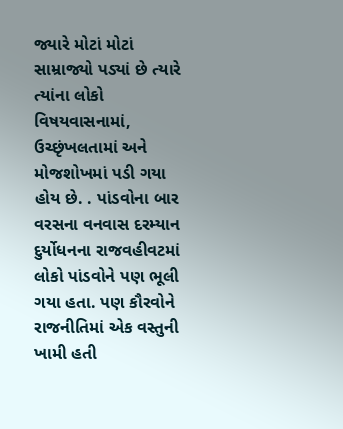જ્યારે મોટાં મોટાં સામ્રાજ્યો પડ્યાં છે ત્યારે ત્યાંના લોકો વિષયવાસનામાં, ઉચ્છૃંખલતામાં અને મોજશોખમાં પડી ગયા હોય છે. . પાંડવોના બાર વરસના વનવાસ દરમ્યાન દુર્યોધનના રાજવહીવટમાં લોકો પાંડવોને પણ ભૂલી ગયા હતા. પણ કૌરવોને રાજનીતિમાં એક વસ્તુની ખામી હતી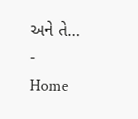અને તે…
-
Home